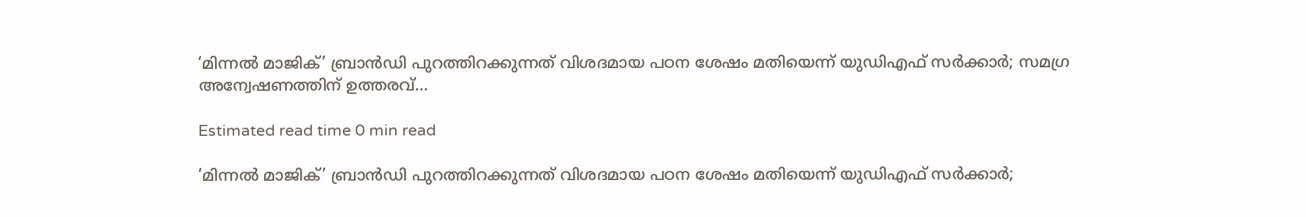‘മിന്നൽ മാജിക്’ ബ്രാൻഡി പുറത്തിറക്കുന്നത് വിശദമായ പഠന ശേഷം മതിയെന്ന് യുഡിഎഫ് സർക്കാർ; സമഗ്ര അന്വേഷണത്തിന് ഉത്തരവ്…

Estimated read time 0 min read

‘മിന്നൽ മാജിക്’ ബ്രാൻഡി പുറത്തിറക്കുന്നത് വിശദമായ പഠന ശേഷം മതിയെന്ന് യുഡിഎഫ് സർക്കാർ;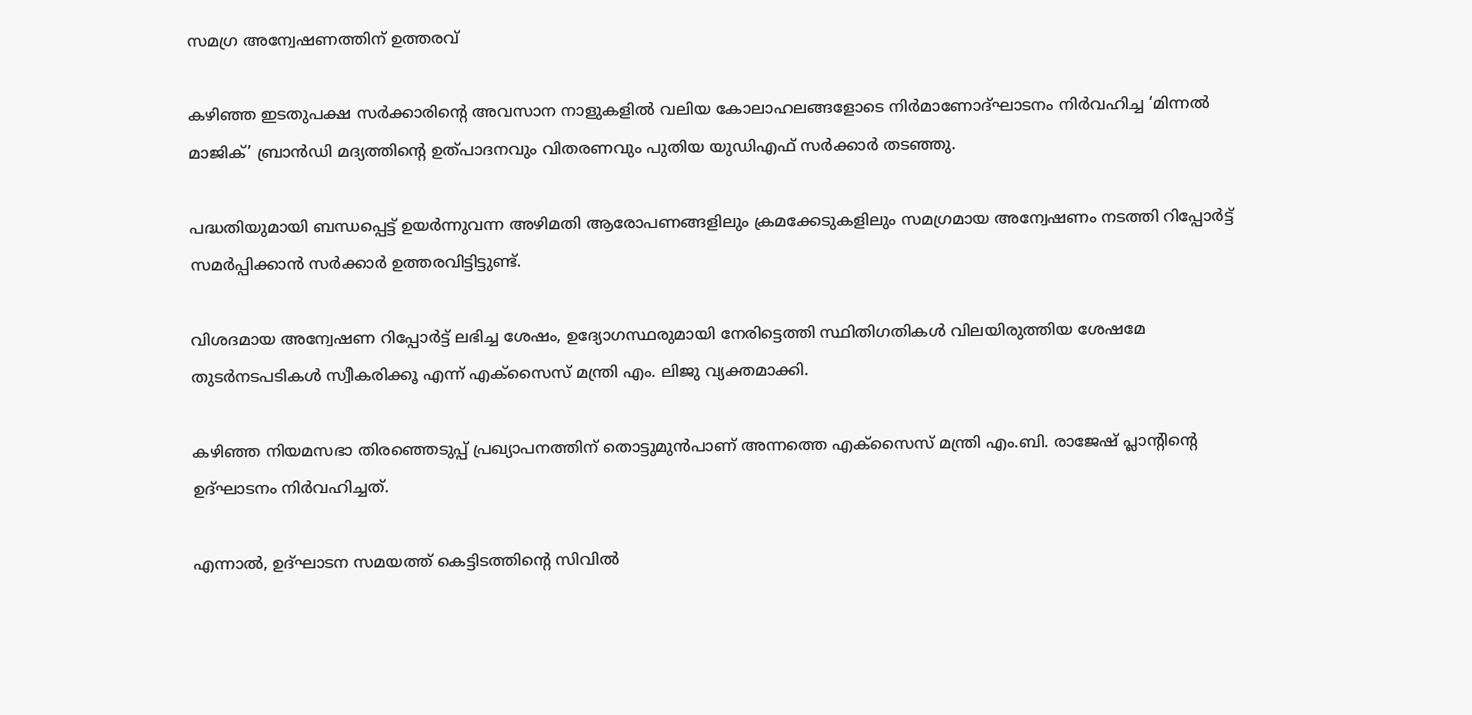സമഗ്ര അന്വേഷണത്തിന് ഉത്തരവ്

കഴിഞ്ഞ ഇടതുപക്ഷ സർക്കാരിന്റെ അവസാന നാളുകളിൽ വലിയ കോലാഹലങ്ങളോടെ നിർമാണോദ്ഘാടനം നിർവഹിച്ച ‘മിന്നൽ മാജിക്’ ബ്രാൻഡി മദ്യത്തിന്റെ ഉത്പാദനവും വിതരണവും പുതിയ യുഡിഎഫ് സർക്കാർ തടഞ്ഞു.

പദ്ധതിയുമായി ബന്ധപ്പെട്ട് ഉയർന്നുവന്ന അഴിമതി ആരോപണങ്ങളിലും ക്രമക്കേടുകളിലും സമഗ്രമായ അന്വേഷണം നടത്തി റിപ്പോർട്ട് സമർപ്പിക്കാൻ സർക്കാർ ഉത്തരവിട്ടിട്ടുണ്ട്.

വിശദമായ അന്വേഷണ റിപ്പോർട്ട് ലഭിച്ച ശേഷം, ഉദ്യോഗസ്ഥരുമായി നേരിട്ടെത്തി സ്ഥിതിഗതികൾ വിലയിരുത്തിയ ശേഷമേ തുടർനടപടികൾ സ്വീകരിക്കൂ എന്ന് എക്സൈസ് മന്ത്രി എം. ലിജു വ്യക്തമാക്കി.

കഴിഞ്ഞ നിയമസഭാ തിരഞ്ഞെടുപ്പ് പ്രഖ്യാപനത്തിന് തൊട്ടുമുൻപാണ് അന്നത്തെ എക്സൈസ് മന്ത്രി എം.ബി. രാജേഷ് പ്ലാന്റിന്റെ ഉദ്ഘാടനം നിർവഹിച്ചത്.

എന്നാൽ, ഉദ്ഘാടന സമയത്ത് കെട്ടിടത്തിന്റെ സിവിൽ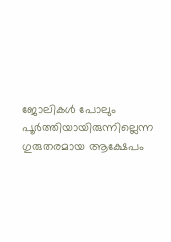ജോലികൾ പോലും പൂർത്തിയായിരുന്നില്ലെന്ന ഗുരുതരമായ ആക്ഷേപം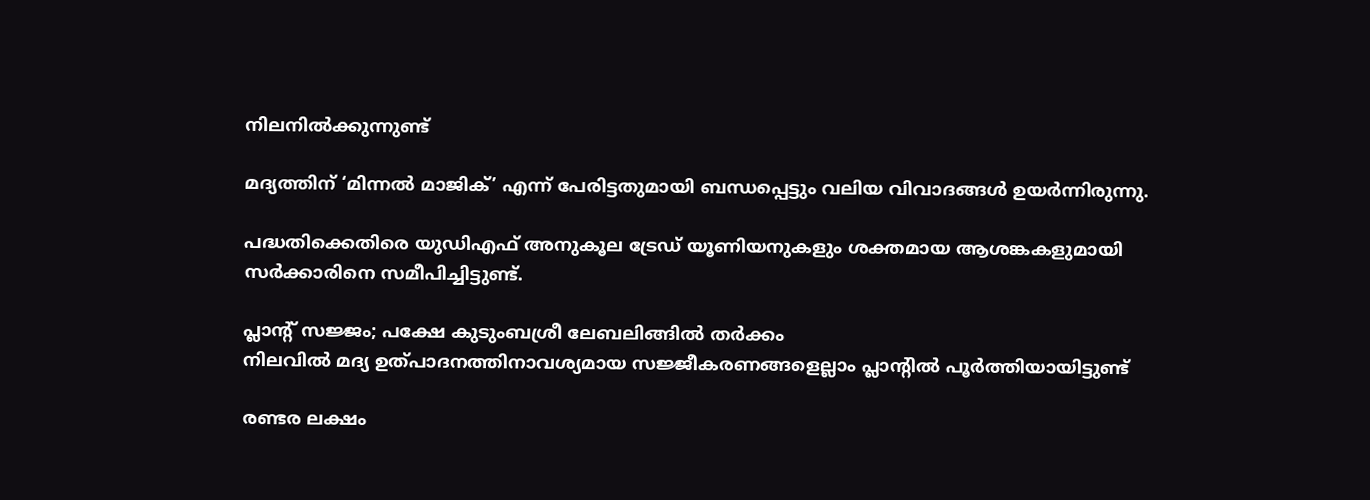നിലനിൽക്കുന്നുണ്ട്

മദ്യത്തിന് ‘മിന്നൽ മാജിക്’ എന്ന് പേരിട്ടതുമായി ബന്ധപ്പെട്ടും വലിയ വിവാദങ്ങൾ ഉയർന്നിരുന്നു.

പദ്ധതിക്കെതിരെ യുഡിഎഫ് അനുകൂല ട്രേഡ് യൂണിയനുകളും ശക്തമായ ആശങ്കകളുമായി സർക്കാരിനെ സമീപിച്ചിട്ടുണ്ട്.

പ്ലാന്റ് സജ്ജം; പക്ഷേ കുടുംബശ്രീ ലേബലിങ്ങിൽ തർക്കം
നിലവിൽ മദ്യ ഉത്പാദനത്തിനാവശ്യമായ സജ്ജീകരണങ്ങളെല്ലാം പ്ലാന്റിൽ പൂർത്തിയായിട്ടുണ്ട്

രണ്ടര ലക്ഷം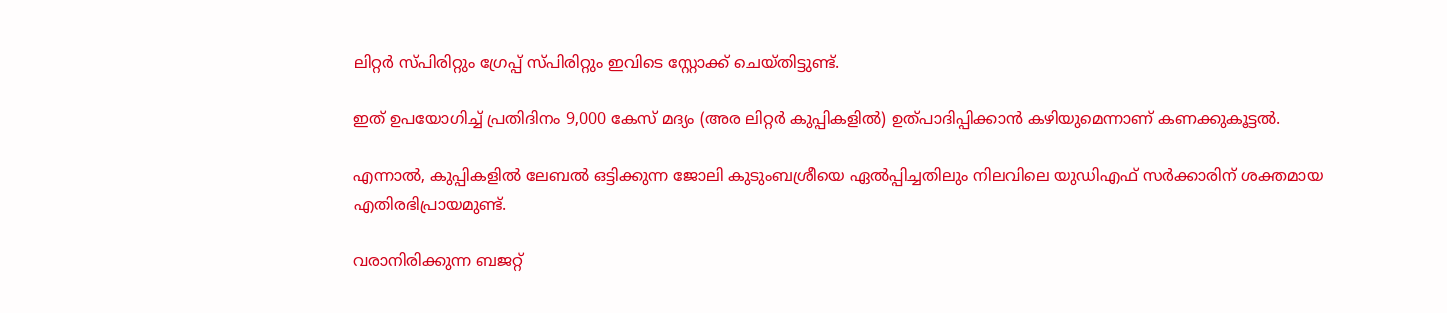ലിറ്റർ സ്പിരിറ്റും ഗ്രേപ്പ് സ്പിരിറ്റും ഇവിടെ സ്റ്റോക്ക് ചെയ്തിട്ടുണ്ട്.

ഇത് ഉപയോഗിച്ച് പ്രതിദിനം 9,000 കേസ് മദ്യം (അര ലിറ്റർ കുപ്പികളിൽ) ഉത്പാദിപ്പിക്കാൻ കഴിയുമെന്നാണ് കണക്കുകൂട്ടൽ.

എന്നാൽ, കുപ്പികളിൽ ലേബൽ ഒട്ടിക്കുന്ന ജോലി കുടുംബശ്രീയെ ഏൽപ്പിച്ചതിലും നിലവിലെ യുഡിഎഫ് സർക്കാരിന് ശക്തമായ എതിരഭിപ്രായമുണ്ട്.

വരാനിരിക്കുന്ന ബജറ്റ്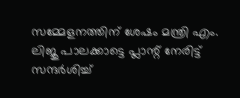സമ്മേളനത്തിന് ശേഷം മന്ത്രി എം. ലിജു പാലക്കാട്ടെ പ്ലാന്റ് നേരിട്ട് സന്ദർശിച്ച്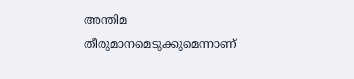അന്തിമ തീരുമാനമെടുക്കുമെന്നാണ്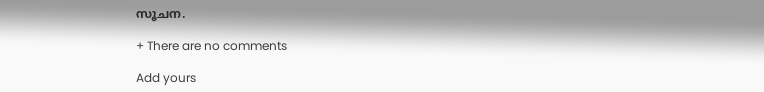സൂചന.

+ There are no comments

Add yours